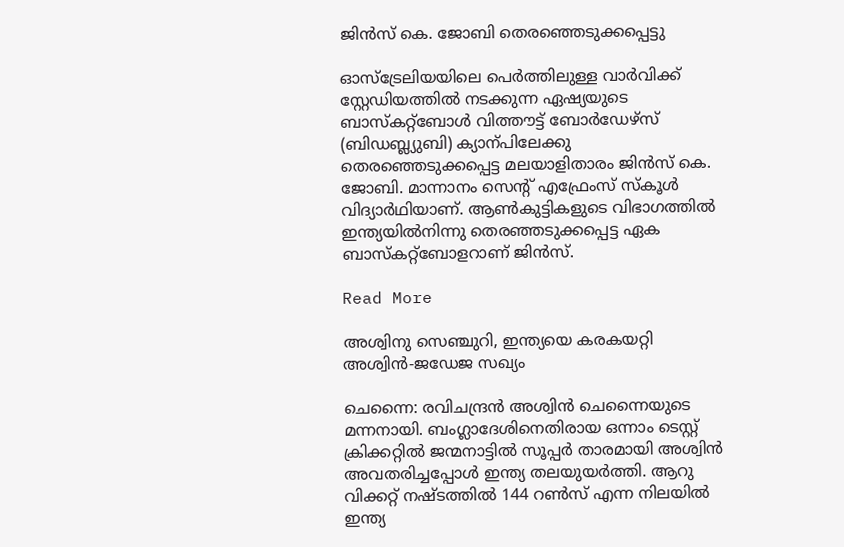ജിൻസ് കെ. ജോബി തെരഞ്ഞെടുക്കപ്പെട്ടു

ഓസ്ട്രേലിയയിലെ പെർത്തിലുള്ള വാർവിക്ക് സ്റ്റേഡിയത്തിൽ നടക്കുന്ന ഏഷ്യയുടെ ബാസ്കറ്റ്ബോൾ വിത്തൗട്ട് ബോർഡേഴ്സ് (ബിഡബ്ല്യുബി) ക്യാന്പിലേക്കു തെരഞ്ഞെടുക്കപ്പെട്ട മലയാളിതാരം ജിൻസ് കെ. ജോബി. മാന്നാനം സെന്‍റ് എഫ്രേംസ് സ്കൂൾ വിദ്യാർഥിയാണ്. ആണ്‍കുട്ടികളുടെ വിഭാഗത്തിൽ ഇന്ത്യയിൽനിന്നു തെരഞ്ഞടുക്കപ്പെട്ട ഏക ബാസ്കറ്റ്ബോളറാണ് ജിൻസ്.

Read More

അശ്വിനു സെഞ്ചുറി, ഇന്ത്യയെ കരകയറ്റി അശ്വിൻ-ജഡേജ സഖ്യം

ചെന്നൈ: രവിചന്ദ്രൻ അശ്വിൻ ചെന്നൈയുടെ മന്നനായി. ബംഗ്ലാദേശിനെതിരായ ഒന്നാം ടെസ്റ്റ് ക്രിക്കറ്റിൽ ജന്മനാട്ടിൽ സൂപ്പർ താരമായി അശ്വിൻ അവതരിച്ചപ്പോൾ ഇന്ത്യ തലയുയർത്തി. ആറു വിക്കറ്റ് നഷ്ടത്തിൽ 144 റണ്‍സ് എന്ന നിലയിൽ ഇന്ത്യ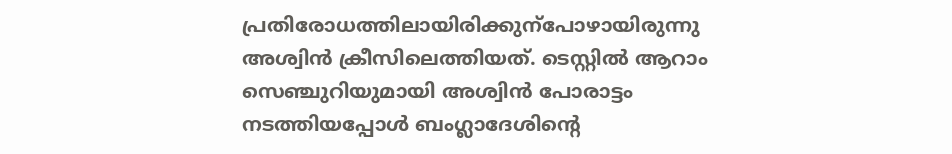പ്രതിരോധത്തിലായിരിക്കുന്പോഴായിരുന്നു അശ്വിൻ ക്രീസിലെത്തിയത്. ടെസ്റ്റിൽ ആറാം സെഞ്ചുറിയുമായി അശ്വിൻ പോരാട്ടം നടത്തിയപ്പോൾ ബംഗ്ലാദേശിന്‍റെ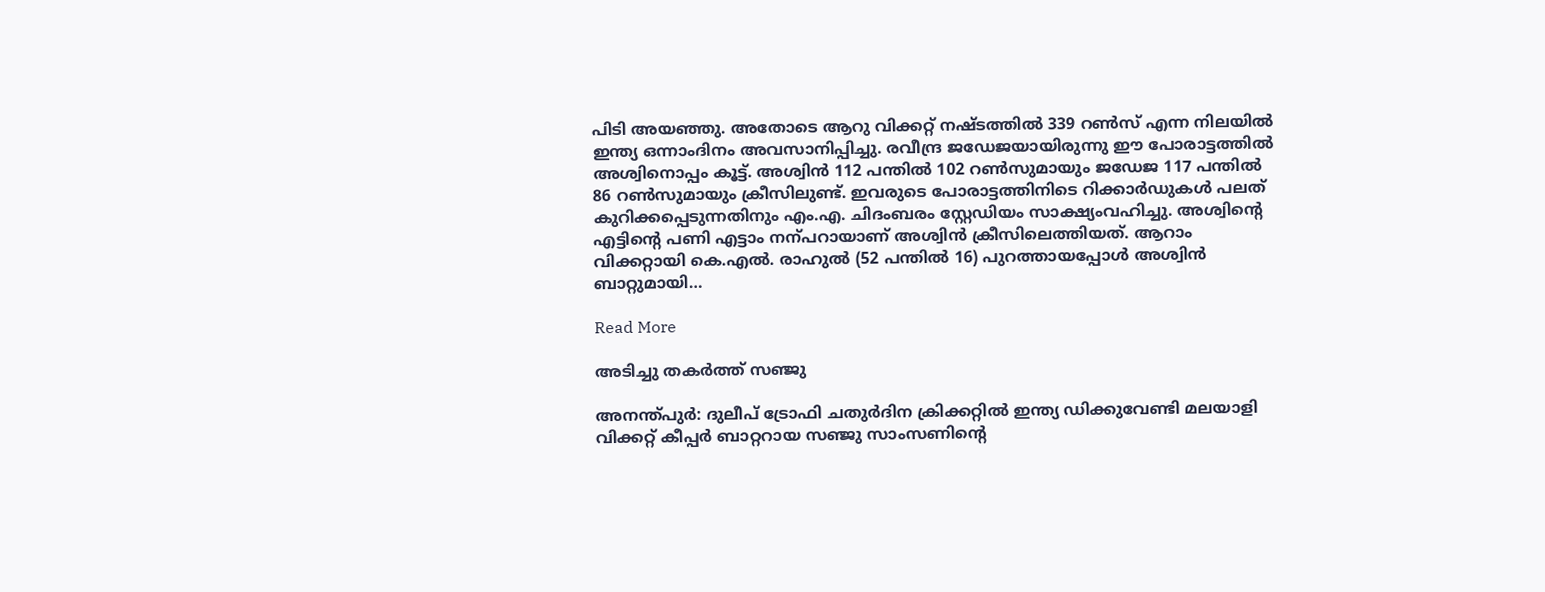പിടി അയഞ്ഞു. അതോടെ ആറു വിക്കറ്റ് നഷ്ടത്തിൽ 339 റണ്‍സ് എന്ന നിലയിൽ ഇന്ത്യ ഒന്നാംദിനം അവസാനിപ്പിച്ചു. രവീന്ദ്ര ജഡേജയായിരുന്നു ഈ പോരാട്ടത്തിൽ അശ്വിനൊപ്പം കൂട്ട്. അശ്വിൻ 112 പന്തിൽ 102 റണ്‍സുമായും ജഡേജ 117 പന്തിൽ 86 റണ്‍സുമായും ക്രീസിലുണ്ട്. ഇവരുടെ പോരാട്ടത്തിനിടെ റിക്കാർഡുകൾ പലത് കുറിക്കപ്പെടുന്നതിനും എം.എ. ചിദംബരം സ്റ്റേഡിയം സാക്ഷ്യംവഹിച്ചു. അശ്വിന്‍റെ എട്ടിന്‍റെ പണി എട്ടാം നന്പറായാണ് അശ്വിൻ ക്രീസിലെത്തിയത്. ആറാം വിക്കറ്റായി കെ.എൽ. രാഹുൽ (52 പന്തിൽ 16) പുറത്തായപ്പോൾ അശ്വിൻ ബാറ്റുമായി…

Read More

അടിച്ചു തകർത്ത് സഞ്ജു

അനന്ത്പുർ: ദുലീപ് ട്രോഫി ചതുർദിന ക്രിക്കറ്റിൽ ഇന്ത്യ ഡിക്കുവേണ്ടി മലയാളി വിക്കറ്റ് കീപ്പർ ബാറ്ററായ സഞ്ജു സാംസണിന്‍റെ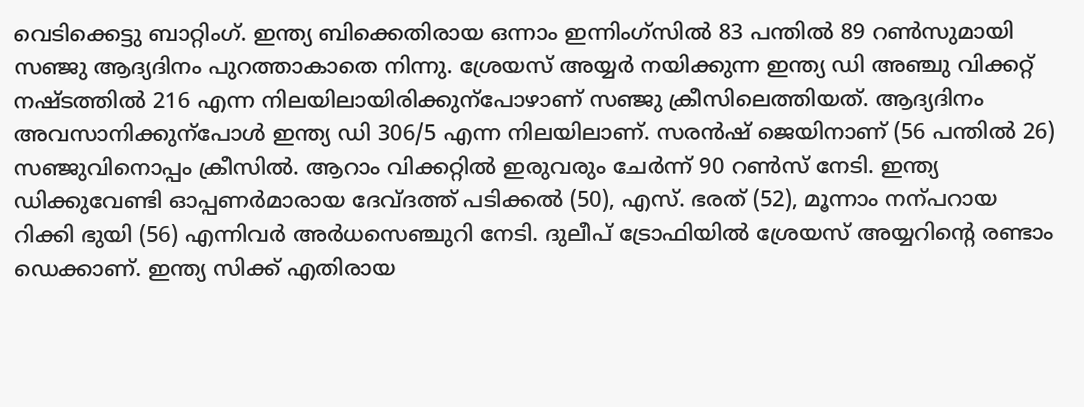വെടിക്കെട്ടു ബാറ്റിംഗ്. ഇന്ത്യ ബിക്കെതിരായ ഒന്നാം ഇന്നിംഗ്സിൽ 83 പന്തിൽ 89 റണ്‍സുമായി സഞ്ജു ആദ്യദിനം പുറത്താകാതെ നിന്നു. ശ്രേയസ് അയ്യർ നയിക്കുന്ന ഇന്ത്യ ഡി അഞ്ചു വിക്കറ്റ് നഷ്ടത്തിൽ 216 എന്ന നിലയിലായിരിക്കുന്പോഴാണ് സഞ്ജു ക്രീസിലെത്തിയത്. ആദ്യദിനം അവസാനിക്കുന്പോൾ ഇന്ത്യ ഡി 306/5 എന്ന നിലയിലാണ്. സരൻഷ് ജെയിനാണ് (56 പന്തിൽ 26) സഞ്ജുവിനൊപ്പം ക്രീസിൽ. ആറാം വിക്കറ്റിൽ ഇരുവരും ചേർന്ന് 90 റണ്‍സ് നേടി. ഇന്ത്യ ഡിക്കുവേണ്ടി ഓപ്പണർമാരായ ദേവ്ദത്ത് പടിക്കൽ (50), എസ്. ഭരത് (52), മൂന്നാം നന്പറായ റിക്കി ഭുയി (56) എന്നിവർ അർധസെഞ്ചുറി നേടി. ദുലീപ് ട്രോഫിയിൽ ശ്രേയസ് അയ്യറിന്‍റെ രണ്ടാം ഡെക്കാണ്. ഇന്ത്യ സിക്ക് എതിരായ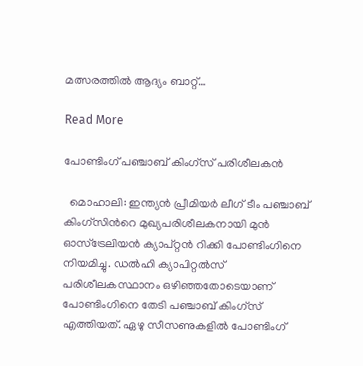മത്സരത്തിൽ ആദ്യം ബാറ്റ്…

Read More

പോണ്ടിംഗ് പഞ്ചാബ് കിംഗ്സ് പരിശീലകൻ

  മൊഹാലി: ഇന്ത്യൻ പ്രീമിയർ ലീഗ് ടീം പഞ്ചാബ് കിംഗ്സിന്‍റെ മുഖ്യപരിശീലകനായി മുൻ ഓസ്ട്രേലിയൻ ക്യാപ്റ്റൻ റിക്കി പോണ്ടിംഗിനെ നിയമിച്ചു. ഡൽഹി ക്യാപിറ്റൽസ് പരിശീലകസ്ഥാനം ഒഴിഞ്ഞതോടെയാണ് പോണ്ടിംഗിനെ തേടി പഞ്ചാബ് കിംഗ്സ് എത്തിയത്. ഏഴു സീസണുകളിൽ പോണ്ടിംഗ്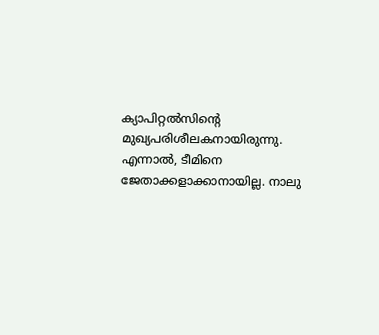ക്യാപിറ്റൽസിന്‍റെ മുഖ്യപരിശീലകനായിരുന്നു. എന്നാൽ, ടീമിനെ ജേതാക്കളാക്കാനായില്ല. നാലു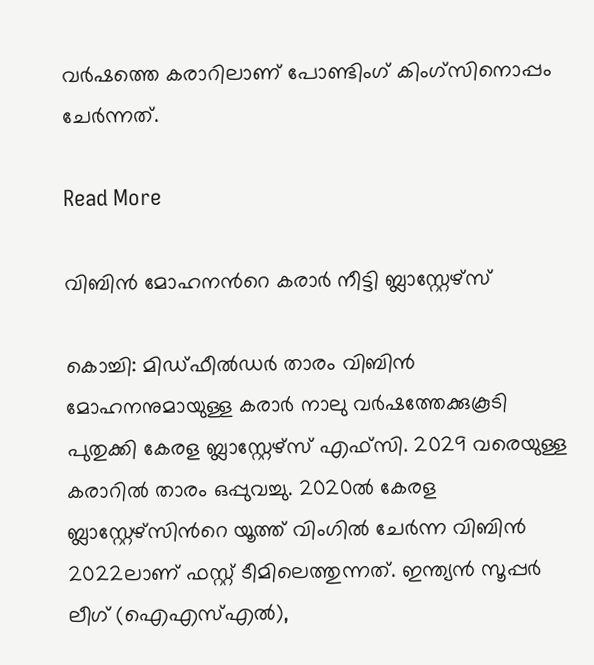വർഷത്തെ കരാറിലാണ് പോണ്ടിംഗ് കിംഗ്സിനൊപ്പം ചേർന്നത്.

Read More

വിബിന്‍ മോഹനന്‍റെ കരാര്‍ നീട്ടി ബ്ലാസ്റ്റേഴ്‌സ്

കൊച്ചി: മിഡ്ഫീല്‍ഡര്‍ താരം വിബിന്‍ മോഹനനുമായുള്ള കരാര്‍ നാലു വര്‍ഷത്തേക്കുകൂടി പുതുക്കി കേരള ബ്ലാസ്റ്റേഴ്സ് എഫ്‌സി. 2029 വരെയുള്ള കരാറില്‍ താരം ഒപ്പുവച്ചു. 2020ല്‍ കേരള ബ്ലാസ്റ്റേഴ്‌സിന്‍റെ യൂത്ത് വിംഗില്‍ ചേര്‍ന്ന വിബിന്‍ 2022ലാണ് ഫസ്റ്റ് ടീമിലെത്തുന്നത്. ഇന്ത്യന്‍ സൂപ്പര്‍ ലീഗ് (ഐഎസ്എല്‍),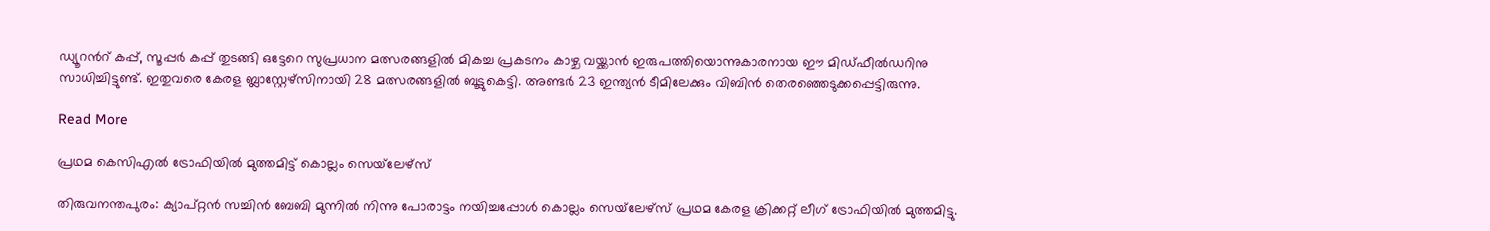ഡ്യൂറന്‍റ് കപ്പ്, സൂപ്പര്‍ കപ്പ് തുടങ്ങി ഒട്ടേറെ സുപ്രധാന മത്സരങ്ങളില്‍ മികച്ച പ്രകടനം കാഴ്ച വയ്ക്കാന്‍ ഇരുപത്തിയൊന്നുകാരനായ ഈ മിഡ്ഫീല്‍ഡറിനു സാധിച്ചിട്ടുണ്ട്. ഇതുവരെ കേരള ബ്ലാസ്റ്റേഴ്‌സിനായി 28 മത്സരങ്ങളില്‍ ബൂട്ടുകെട്ടി. അണ്ടര്‍ 23 ഇന്ത്യന്‍ ടീമിലേക്കും വിബിന്‍ തെരഞ്ഞെടുക്കപ്പെട്ടിരുന്നു.

Read More

പ്രഥമ കെസിഎൽ ട്രോഫിയിൽ മുത്തമിട്ട് കൊല്ലം സെയ്‌ലേഴ്സ്

തിരുവനന്തപുരം: ക്യാപ്റ്റൻ സച്ചിൻ ബേബി മുന്നിൽ നിന്നു പോരാട്ടം നയിച്ചപ്പോൾ കൊല്ലം സെയ്‌‌ലേഴ്സ് പ്രഥമ കേരള ക്രിക്കറ്റ് ലീഗ് ട്രോഫിയിൽ മുത്തമിട്ടു.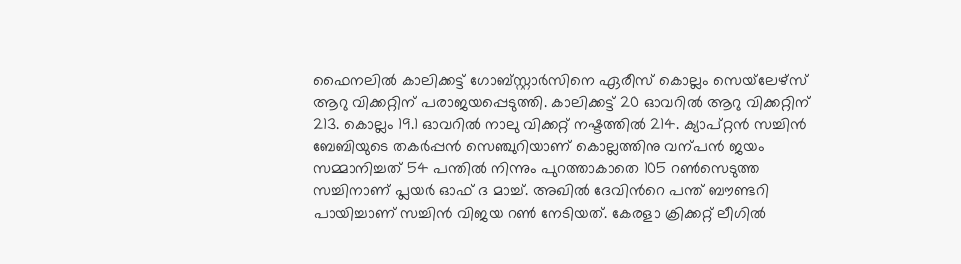ഫൈനലിൽ കാലിക്കട്ട് ഗോബ്സ്റ്റാർസിനെ ഏരീസ് കൊല്ലം സെയ്‌ലേഴ്സ് ആറു വിക്കറ്റിന് പരാജയപ്പെടുത്തി. കാലിക്കട്ട് 20 ഓവറിൽ ആറു വിക്കറ്റിന് 213. കൊല്ലം 19.1 ഓവറിൽ നാലു വിക്കറ്റ് നഷ്ടത്തിൽ 214. ക്യാപ്റ്റൻ സച്ചിൻ ബേബിയുടെ തകർപ്പൻ സെഞ്ചുറിയാണ് കൊല്ലത്തിനു വന്പൻ ജയം സമ്മാനിച്ചത് 54 പന്തിൽ നിന്നും പുറത്താകാതെ 105 റണ്‍സെടുത്ത സച്ചിനാണ് പ്ലയർ ഓഫ് ദ മാച്ച്. അഖിൽ ദേവിന്‍റെ പന്ത് ബൗണ്ടറി പായിച്ചാണ് സച്ചിൻ വിജയ റണ്‍ നേടിയത്. കേരളാ ക്രിക്കറ്റ് ലീഗിൽ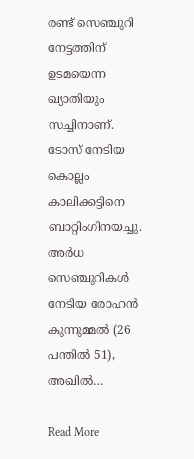രണ്ട് സെഞ്ചുറി നേട്ടത്തിന് ഉടമയെന്ന ഖ്യാതിയും സച്ചിനാണ്. ടോസ് നേടിയ കൊല്ലം കാലിക്കട്ടിനെ ബാറ്റിംഗിനയച്ചു. അർധ സെഞ്ചുറികൾ നേടിയ രോഹൻ കുന്നുമ്മൽ (26 പന്തിൽ 51), അഖിൽ…

Read More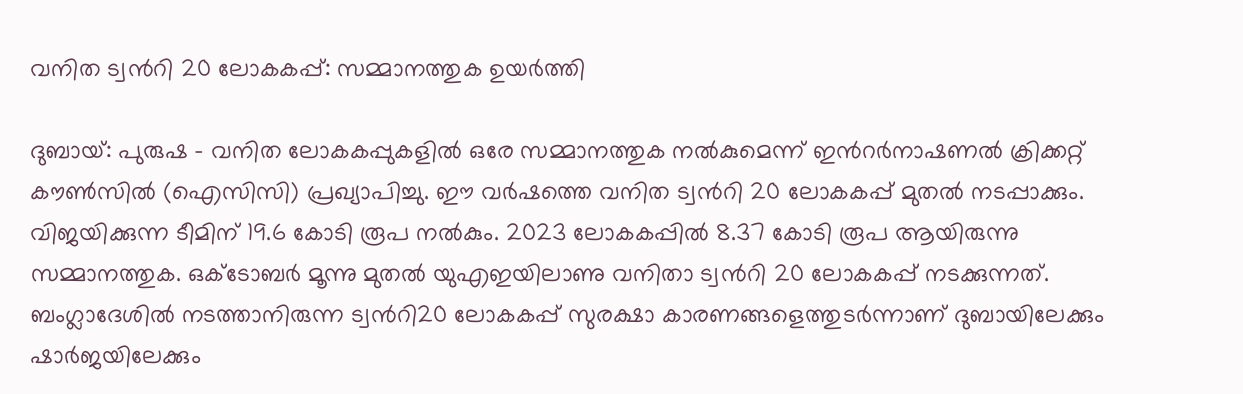വനിത ട്വന്‍റി 20 ലോകകപ്പ്: സമ്മാനത്തുക ഉയർത്തി

ദുബായ്: പുരുഷ – വനിത ലോകകപ്പുകളിൽ ഒരേ സമ്മാനത്തുക നൽകുമെന്ന് ഇന്‍റർനാഷണൽ ക്രിക്കറ്റ് കൗണ്‍സിൽ (ഐസിസി) പ്രഖ്യാപിച്ചു. ഈ വർഷത്തെ വനിത ട്വന്‍റി 20 ലോകകപ്പ് മുതൽ നടപ്പാക്കും. വിജയിക്കുന്ന ടീമിന് 19.6 കോടി രൂപ നൽകും. 2023 ലോകകപ്പിൽ 8.37 കോടി രൂപ ആയിരുന്നു സമ്മാനത്തുക. ഒക്‌ടോബർ മൂന്നു മുതൽ യുഎഇയിലാണു വനിതാ ട്വന്‍റി 20 ലോകകപ്പ് നടക്കുന്നത്. ബംഗ്ലാദേശിൽ നടത്താനിരുന്ന ട്വന്‍റി20 ലോകകപ്പ് സുരക്ഷാ കാരണങ്ങളെത്തുടർന്നാണ് ദുബായിലേക്കും ഷാർജയിലേക്കും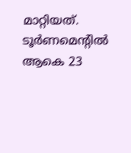മാറ്റിയത്. ടൂർണമെന്‍റിൽ ആകെ 23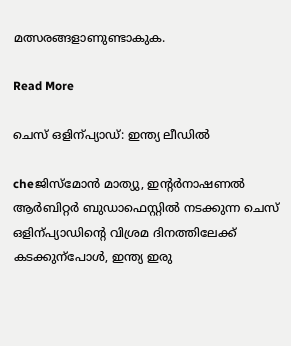മത്സരങ്ങളാണുണ്ടാകുക.

Read More

ചെസ്‌ ഒളിന്പ്യാഡ്: ഇന്ത്യ ലീഡിൽ

cheജിസ്മോൻ മാത്യു, ഇന്‍റർനാഷണൽ ആർബിറ്റർ ബുഡാഫെസ്റ്റിൽ നടക്കുന്ന ചെസ് ഒളിന്പ്യാഡിന്‍റെ വിശ്രമ ദിനത്തിലേക്ക് കടക്കുന്പോൾ, ഇന്ത്യ ഇരു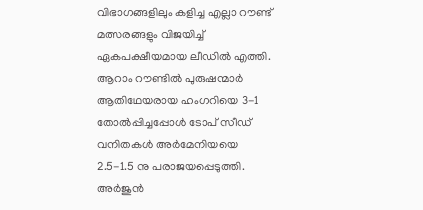വിഭാഗങ്ങളിലും കളിച്ച എല്ലാ റൗണ്ട് മത്സരങ്ങളും വിജയിച്ച് ഏകപക്ഷീയമായ ലീഡിൽ എത്തി. ആറാം റൗണ്ടിൽ പുരുഷന്മാർ ആതിഥേയരായ ഹംഗറിയെ 3-1 തോൽപ്പിച്ചപ്പോൾ ടോപ് സീഡ് വനിതകൾ അർമേനിയയെ 2.5-1.5 നു പരാജയപ്പെടുത്തി. അർജുൻ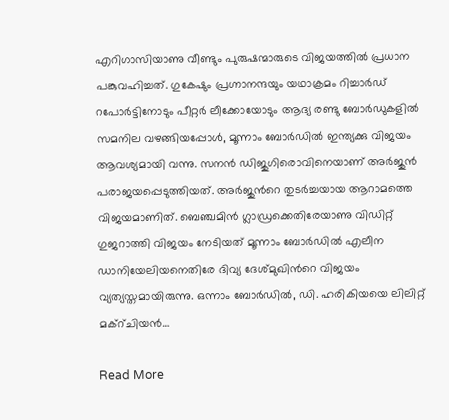എറിഗാസിയാണു വീണ്ടും പുരുഷന്മാരുടെ വിജയത്തിൽ പ്രധാന പങ്കുവഹിച്ചത്. ഗുകേഷും പ്രഗ്നാനന്ദയും യഥാക്രമം റിച്ചാർഡ് റപോർട്ടിനോടും പീറ്റർ ലീക്കോയോടും ആദ്യ രണ്ടു ബോർഡുകളിൽ സമനില വഴങ്ങിയപ്പോൾ, മൂന്നാം ബോർഡിൽ ഇന്ത്യക്കു വിജയം ആവശ്യമായി വന്നു. സനൻ ഡിജുഗിരൊവിനെയാണ് അർജുൻ പരാജയപ്പെടുത്തിയത്. അർജുന്‍റെ തുടർച്ചയായ ആറാമത്തെ വിജയമാണിത്. ബെഞ്ചമിൻ ഗ്ലാഡ്രക്കെതിരേയാണു വിഡിറ്റ് ഗുജറാത്തി വിജയം നേടിയത് മൂന്നാം ബോർഡിൽ എലീന ഡാനിയേലിയനെതിരേ ദിവ്യ ദേശ്മുഖിന്‍റെ വിജയം വ്യത്യസ്തമായിരുന്നു. ഒന്നാം ബോർഡിൽ, ഡി. ഹരികിയയെ ലിലിറ്റ് മക്റ്ചിയൻ…

Read More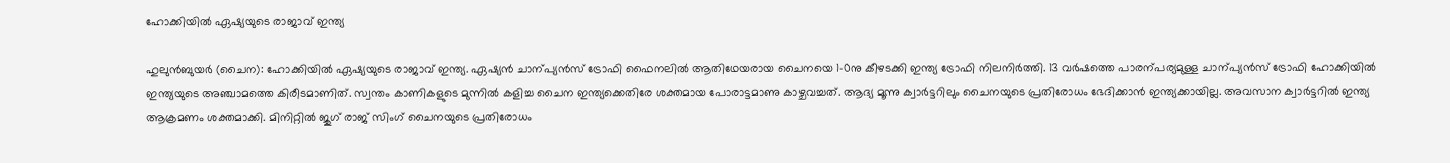ഹോക്കിയിൽ ഏഷ്യയുടെ രാജാവ് ഇന്ത്യ

ഹുലുൻബുയർ (ചൈന): ഹോക്കിയിൽ ഏഷ്യയുടെ രാജാവ് ഇന്ത്യ. ഏഷ്യൻ ചാന്പ്യൻസ് ട്രോഫി ഫൈനലിൽ ആതിഥേയരായ ചൈനയെ 1-0നു കീഴടക്കി ഇന്ത്യ ട്രോഫി നിലനിർത്തി. 13 വർഷത്തെ പാരന്പര്യമുള്ള ചാന്പ്യൻസ് ട്രോഫി ഹോക്കിയിൽ ഇന്ത്യയുടെ അഞ്ചാമത്തെ കിരീടമാണിത്. സ്വന്തം കാണികളുടെ മുന്നിൽ കളിച്ച ചൈന ഇന്ത്യക്കെതിരേ ശക്തമായ പോരാട്ടമാണു കാഴ്ചവച്ചത്. ആദ്യ മൂന്നു ക്വാർട്ടറിലും ചൈനയുടെ പ്രതിരോധം ഭേദിക്കാൻ ഇന്ത്യക്കായില്ല. അവസാന ക്വാർട്ടറിൽ ഇന്ത്യ ആക്രമണം ശക്തമാക്കി. മിനിറ്റിൽ ജുഗ് രാജ് സിംഗ് ചൈനയുടെ പ്രതിരോധം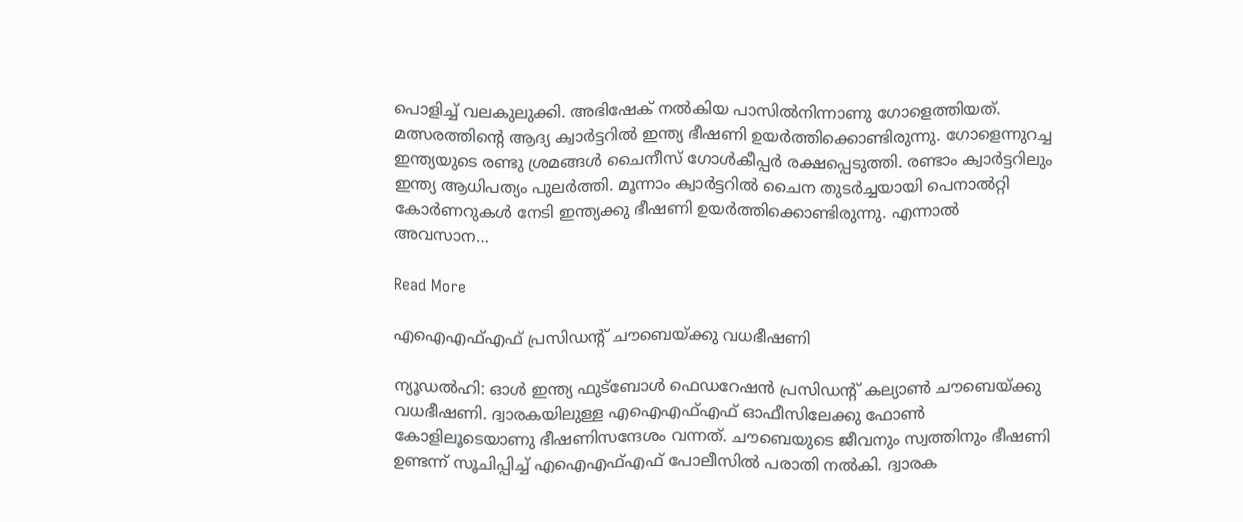പൊളിച്ച് വലകുലുക്കി. അഭിഷേക് നൽകിയ പാസിൽനിന്നാണു ഗോളെത്തിയത്. മത്സരത്തിന്‍റെ ആദ്യ ക്വാർട്ടറിൽ ഇന്ത്യ ഭീഷണി ഉയർത്തിക്കൊണ്ടിരുന്നു. ഗോളെന്നുറച്ച ഇന്ത്യയുടെ രണ്ടു ശ്രമങ്ങൾ ചൈനീസ് ഗോൾകീപ്പർ രക്ഷപ്പെടുത്തി. രണ്ടാം ക്വാർട്ടറിലും ഇന്ത്യ ആധിപത്യം പുലർത്തി. മൂന്നാം ക്വാർട്ടറിൽ ചൈന തുടർച്ചയായി പെനാൽറ്റി കോർണറുകൾ നേടി ഇന്ത്യക്കു ഭീഷണി ഉയർത്തിക്കൊണ്ടിരുന്നു. എന്നാൽ അവസാന…

Read More

എഐഎഫ്എഫ് പ്രസിഡന്‍റ് ചൗബെയ്ക്കു വധഭീഷണി

ന്യൂഡല്‍ഹി: ഓള്‍ ഇന്ത്യ ഫുട്‌ബോള്‍ ഫെഡറേഷന്‍ പ്രസിഡന്‍റ് കല്യാണ്‍ ചൗബെയ്ക്കു വധഭീഷണി. ദ്വാരകയിലുള്ള എഐഎഫ്എഫ് ഓഫീസിലേക്കു ഫോണ്‍ കോളിലൂടെയാണു ഭീഷണിസന്ദേശം വന്നത്. ചൗബെയുടെ ജീവനും സ്വത്തിനും ഭീഷണി ഉണ്ടന്ന് സൂചിപ്പിച്ച് എഐഎഫ്എഫ് പോലീസില്‍ പരാതി നല്‍കി. ദ്വാരക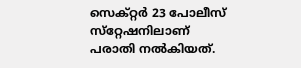സെക്റ്റര്‍ 23 പോലീസ് സ്‌റ്റേഷനിലാണ് പരാതി നല്‍കിയത്.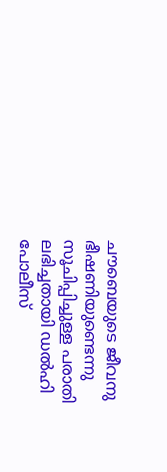ചൗബെയുടെ ജീവനു ഭീഷണിയുണ്ടെന്നു സൂചിപ്പിച്ചുള്ള പരാതി ലഭിച്ചതായി ഡല്‍ഹി പോലീസ്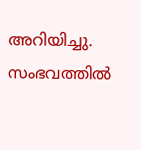അറിയിച്ചു. സംഭവത്തില്‍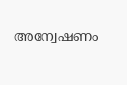അന്വേഷണം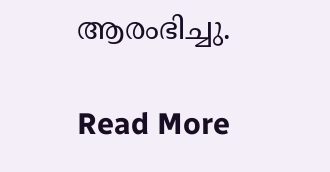ആരംഭിച്ചു.

Read More